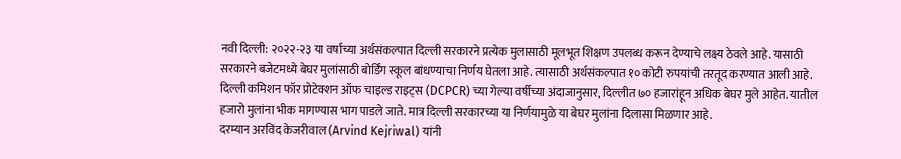नवी दिल्ली: २०२२-२३ या वर्षाच्या अर्थसंकल्पात दिल्ली सरकारने प्रत्येक मुलासाठी मूलभूत शिक्षण उपलब्ध करून देण्याचे लक्ष्य ठेवले आहे. यासाठी सरकारने बजेटमध्ये बेघर मुलांसाठी बोर्डिंग स्कूल बांधण्याचा निर्णय घेतला आहे. त्यासाठी अर्थसंकल्पात १० कोटी रुपयांची तरतूद करण्यात आली आहे. दिल्ली कमिशन फॉर प्रोटेक्शन ऑफ चाइल्ड राइट्स (DCPCR) च्या गेल्या वर्षीच्या अंदाजानुसार, दिल्लीत ७० हजारांहून अधिक बेघर मुले आहेत. यातील हजारो मुलांना भीक मागण्यास भाग पाडले जाते. मात्र दिल्ली सरकारच्या या निर्णयामुळे या बेघर मुलांना दिलासा मिळणार आहे.
दरम्यान अरविंद केजरीवाल (Arvind Kejriwal) यांनी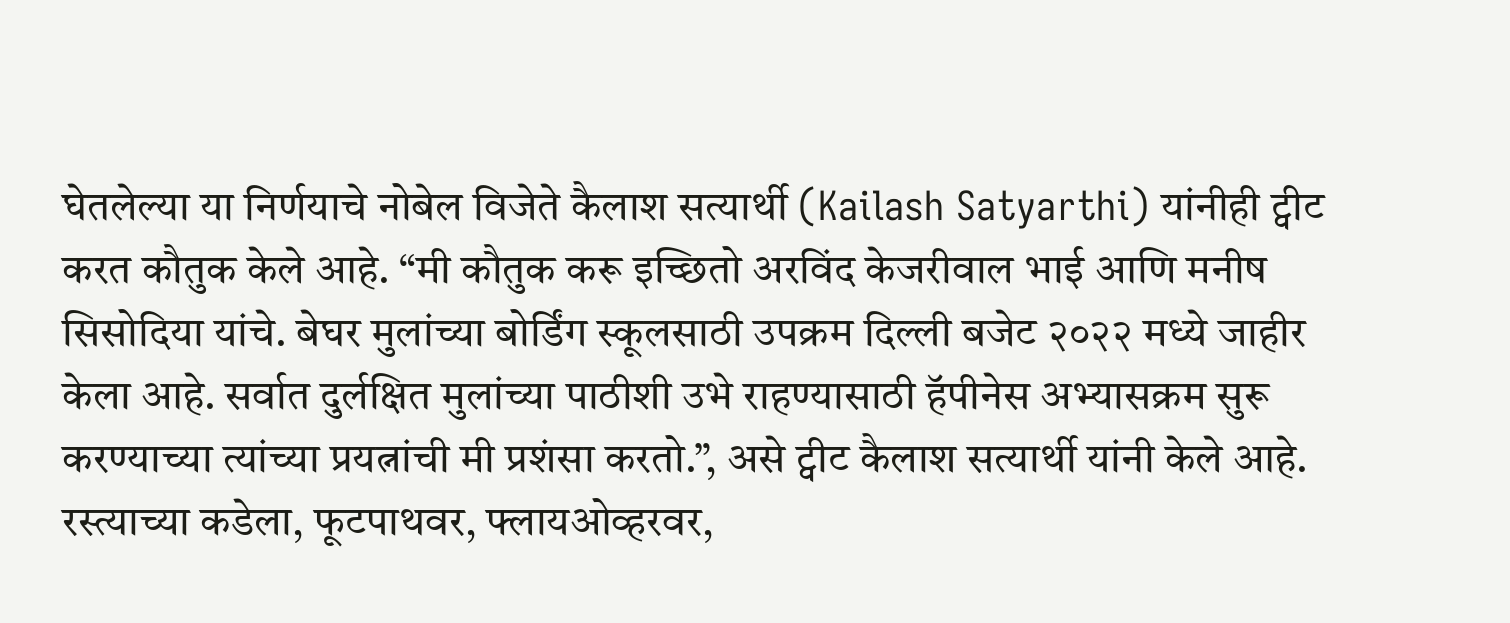घेतलेल्या या निर्णयाचे नोबेल विजेते कैलाश सत्यार्थी (Kailash Satyarthi) यांनीही ट्वीट करत कौतुक केले आहे. “मी कौतुक करू इच्छितो अरविंद केजरीवाल भाई आणि मनीष सिसोदिया यांचे. बेघर मुलांच्या बोर्डिंग स्कूलसाठी उपक्रम दिल्ली बजेट २०२२ मध्ये जाहीर केला आहे. सर्वात दुर्लक्षित मुलांच्या पाठीशी उभे राहण्यासाठी हॅपीनेस अभ्यासक्रम सुरू करण्याच्या त्यांच्या प्रयत्नांची मी प्रशंसा करतो.”, असे ट्वीट कैलाश सत्यार्थी यांनी केले आहे.
रस्त्याच्या कडेला, फूटपाथवर, फ्लायओव्हरवर,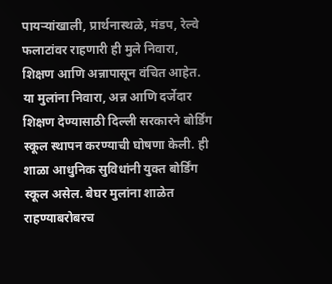पायऱ्यांखाली, प्रार्थनास्थळे, मंडप, रेल्वे फलाटांवर राहणारी ही मुले निवारा, शिक्षण आणि अन्नापासून वंचित आहेत. या मुलांना निवारा, अन्न आणि दर्जेदार शिक्षण देण्यासाठी दिल्ली सरकारने बोर्डिंग स्कूल स्थापन करण्याची घोषणा केली. ही शाळा आधुनिक सुविधांनी युक्त बोर्डिंग स्कूल असेल. बेघर मुलांना शाळेत राहण्याबरोबरच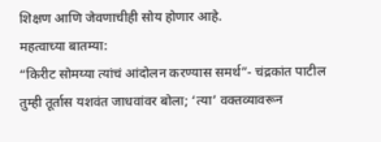शिक्षण आणि जेवणाचीही सोय होणार आहे.
महत्वाच्या बातम्या:
“किरीट सोमय्या त्यांचं आंदोलन करण्यास समर्थ”- चंद्रकांत पाटील
तुम्ही तूर्तास यशवंत जाधवांवर बोला; ‘त्या’ वक्तव्यावरून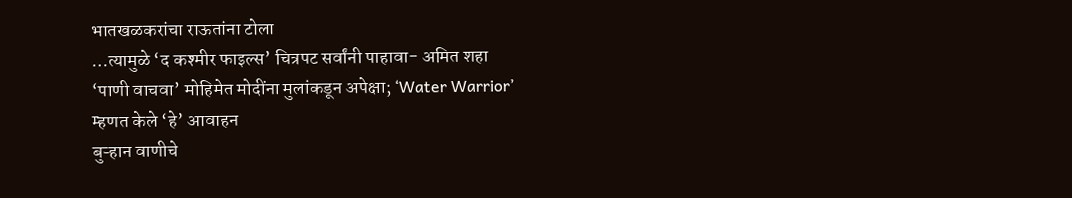भातखळकरांचा राऊतांना टोला
…त्यामुळे ‘द कश्मीर फाइल्स’ चित्रपट सर्वांनी पाहावा- अमित शहा
‘पाणी वाचवा’ मोहिमेत मोदींना मुलांकडून अपेक्षा; ‘Water Warrior’ म्हणत केले ‘हे’ आवाहन
बुऱ्हान वाणीचे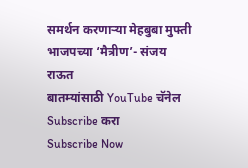समर्थन करणाऱ्या मेहबुबा मुफ्ती भाजपच्या ‘मैत्रीण’- संजय राऊत
बातम्यांसाठी YouTube चॅनेल Subscribe करा
Subscribe Now